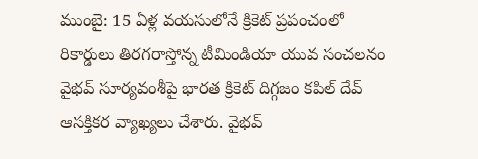ముంబై: 15 ఏళ్ల వయసులోనే క్రికెట్ ప్రపంచంలో రికార్డులు తిరగరాస్తోన్న టీమిండియా యువ సంచలనం వైభవ్ సూర్యవంశీపై భారత క్రికెట్ దిగ్గజం కపిల్ దేవ్ ఆసక్తికర వ్యాఖ్యలు చేశారు. వైభవ్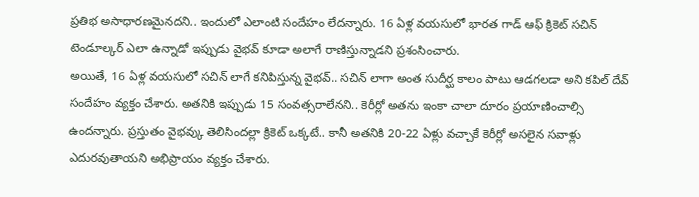ప్రతిభ అసాధారణమైనదని.. ఇందులో ఎలాంటి సందేహం లేదన్నారు. 16 ఏళ్ల వయసులో భారత గాడ్ ఆఫ్ క్రికెట్ సచిన్ టెండూల్కర్ ఎలా ఉన్నాడో ఇప్పుడు వైభవ్ కూడా అలాగే రాణిస్తున్నాడని ప్రశంసించారు.
అయితే, 16 ఏళ్ల వయసులో సచిన్ లాగే కనిపిస్తున్న వైభవ్.. సచిన్ లాగా అంత సుదీర్ఘ కాలం పాటు ఆడగలడా అని కపిల్ దేవ్ సందేహం వ్యక్తం చేశారు. అతనికి ఇప్పుడు 15 సంవత్సరాలేనని.. కెరీర్లో అతను ఇంకా చాలా దూరం ప్రయాణించాల్సి ఉందన్నారు. ప్రస్తుతం వైభవ్కు తెలిసిందల్లా క్రికెట్ ఒక్కటే.. కానీ అతనికి 20-22 ఏళ్లు వచ్చాకే కెరీర్లో అసలైన సవాళ్లు ఎదురవుతాయని అభిప్రాయం వ్యక్తం చేశారు.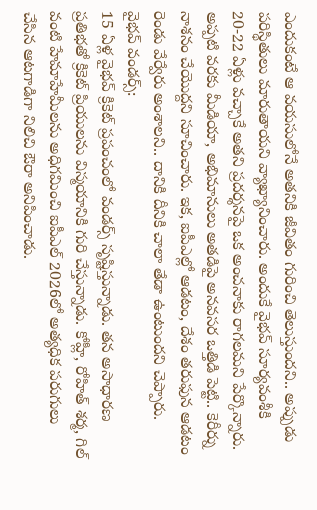ఎందుకంటే ఆ వయసులోనే అతనికి జీవితం గురించి తెలుస్తుందని.. అప్పుడు పరిస్థితులు మారుతాయని వ్యాఖ్యానించారు. అందుకే వైభవ్ సూర్యవంశీకి 20-22 ఏళ్లు వచ్చాకే అతని ప్రదర్శనపై ఒక అంచనాకు రాగలమని పేర్కొన్నారు. అప్పటి వరకు మీడియా, అభిమానులు అతడిపై అనవసర ఒత్తిడి పెట్టి.. కెరీర్ను నాశనం చేయొద్దని సూచించారు. ఇక, ఐపీఎల్లో ఆడటం, దేశం తరుఫున ఆడటం రెండు వేర్వేరు అంశాలని.. దానికి దీనికి చాలా తేడా ఉంటుందని చెప్పారు.
వైభవ్ వండర్స్:
15 ఏళ్ల వైభవ్ క్రికెట్ ప్రపంచంలో వండర్స్ సృష్టిస్తున్నాడు. తన అసాధారణ ప్రతిభతో క్రికెట్ ప్రియులను విస్మయానికి గురి చేస్తున్నాడు. కోహ్లీ, రోహిత్ శర్మ, గిల్ వంటి హేమాహేమీలను అధిగమించి ఐపీఎల్ 2026లో అత్యధిక పరుగులు చేసిన ఆటగాడిగా నిలిచి ఔరా అనిపించాడు.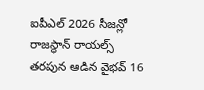ఐపీఎల్ 2026 సీజన్లో రాజస్థాన్ రాయల్స్ తరపున ఆడిన వైభవ్ 16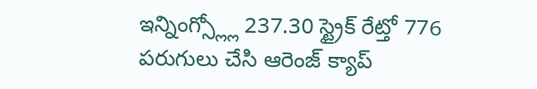ఇన్నింగ్స్ల్లో 237.30 స్ట్రైక్ రేట్తో 776 పరుగులు చేసి ఆరెంజ్ క్యాప్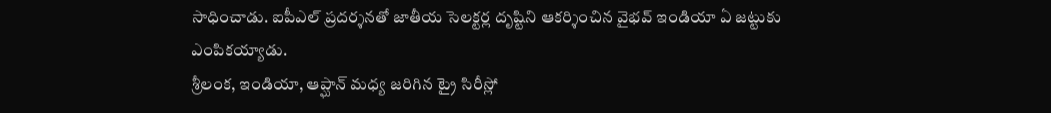సాధించాడు. ఐపీఎల్ ప్రదర్శనతో జాతీయ సెలక్టర్ల దృష్టిని ఆకర్శించిన వైభవ్ ఇండియా ఏ జట్టుకు ఎంపికయ్యాడు.
శ్రీలంక, ఇండియా, ఆప్ఘాన్ మధ్య జరిగిన ట్రై సిరీస్లో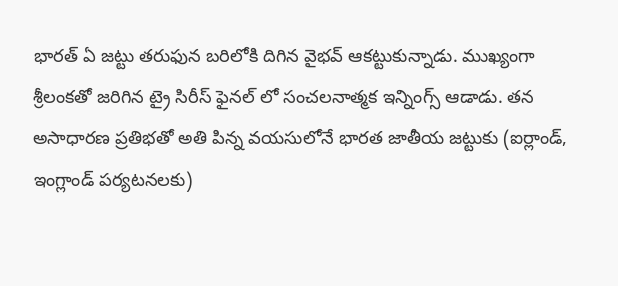భారత్ ఏ జట్టు తరుఫున బరిలోకి దిగిన వైభవ్ ఆకట్టుకున్నాడు. ముఖ్యంగా శ్రీలంకతో జరిగిన ట్రై సిరీస్ ఫైనల్ లో సంచలనాత్మక ఇన్నింగ్స్ ఆడాడు. తన అసాధారణ ప్రతిభతో అతి పిన్న వయసులోనే భారత జాతీయ జట్టుకు (ఐర్లాండ్, ఇంగ్లాండ్ పర్యటనలకు)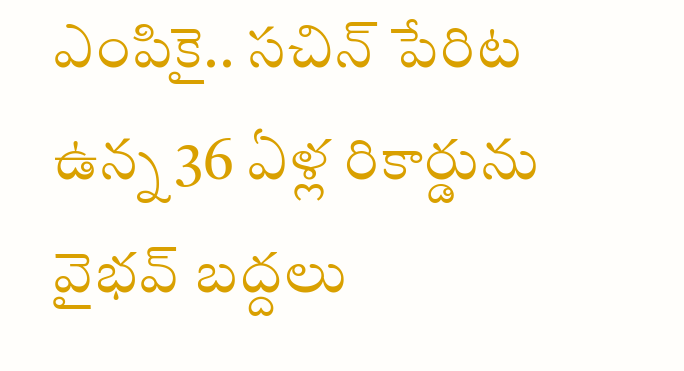ఎంపికై.. సచిన్ పేరిట ఉన్న 36 ఏళ్ల రికార్డును వైభవ్ బద్దలు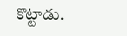కొట్టాడు.